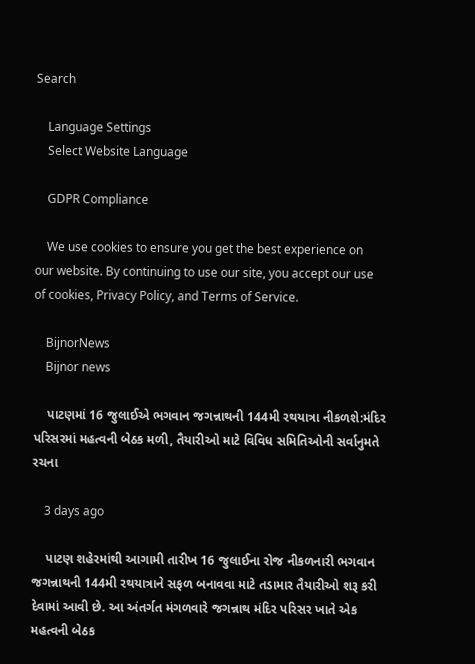Search

    Language Settings
    Select Website Language

    GDPR Compliance

    We use cookies to ensure you get the best experience on our website. By continuing to use our site, you accept our use of cookies, Privacy Policy, and Terms of Service.

    BijnorNews
    Bijnor news

    પાટણમાં 16 જુલાઈએ ભગવાન જગન્નાથની 144મી રથયાત્રા નીકળશે:મંદિર પરિસરમાં મહત્વની બેઠક મળી, તૈયારીઓ માટે વિવિધ સમિતિઓની સર્વાનુમતે રચના

    3 days ago

    પાટણ શહેરમાંથી આગામી તારીખ 16 જુલાઈના રોજ નીકળનારી ભગવાન જગન્નાથની 144મી રથયાત્રાને સફળ બનાવવા માટે તડામાર તૈયારીઓ શરૂ કરી દેવામાં આવી છે. આ અંતર્ગત મંગળવારે જગન્નાથ મંદિર પરિસર ખાતે એક મહત્વની બેઠક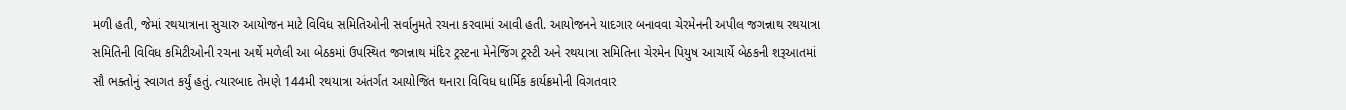મળી હતી, જેમાં રથયાત્રાના સુચારુ આયોજન માટે વિવિધ સમિતિઓની સર્વાનુમતે રચના કરવામાં આવી હતી. આયોજનને યાદગાર બનાવવા ચેરમેનની અપીલ જગન્નાથ રથયાત્રા સમિતિની વિવિધ કમિટીઓની રચના અર્થે મળેલી આ બેઠકમાં ઉપસ્થિત જગન્નાથ મંદિર ટ્રસ્ટના મેનેજિંગ ટ્રસ્ટી અને રથયાત્રા સમિતિના ચેરમેન પિયુષ આચાર્યે બેઠકની શરૂઆતમાં સૌ ભક્તોનું સ્વાગત કર્યું હતું. ત્યારબાદ તેમણે 144મી રથયાત્રા અંતર્ગત આયોજિત થનારા વિવિધ ધાર્મિક કાર્યક્રમોની વિગતવાર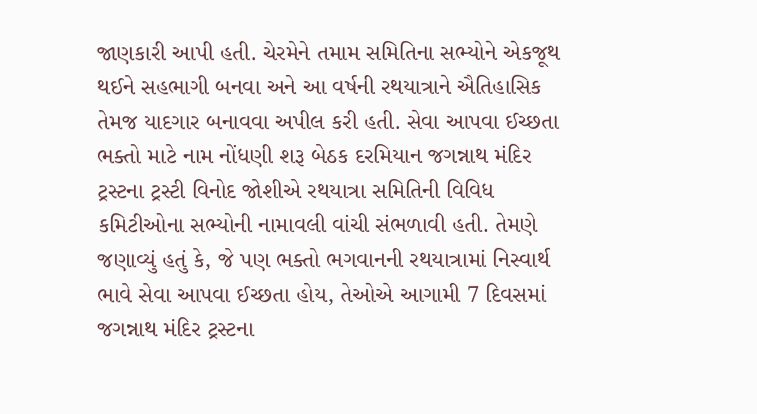જાણકારી આપી હતી. ચેરમેને તમામ સમિતિના સભ્યોને એકજૂથ થઈને સહભાગી બનવા અને આ વર્ષની રથયાત્રાને ઐતિહાસિક તેમજ યાદગાર બનાવવા અપીલ કરી હતી. સેવા આપવા ઈચ્છતા ભક્તો માટે નામ નોંધણી શરૂ બેઠક દરમિયાન જગન્નાથ મંદિર ટ્રસ્ટના ટ્રસ્ટી વિનોદ જોશીએ રથયાત્રા સમિતિની વિવિધ કમિટીઓના સભ્યોની નામાવલી વાંચી સંભળાવી હતી. તેમણે જણાવ્યું હતું કે, જે પણ ભક્તો ભગવાનની રથયાત્રામાં નિસ્વાર્થ ભાવે સેવા આપવા ઈચ્છતા હોય, તેઓએ આગામી 7 દિવસમાં જગન્નાથ મંદિર ટ્રસ્ટના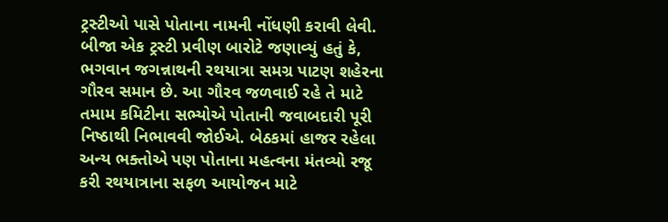ટ્રસ્ટીઓ પાસે પોતાના નામની નોંધણી કરાવી લેવી. બીજા એક ટ્રસ્ટી પ્રવીણ બારોટે જણાવ્યું હતું કે, ભગવાન જગન્નાથની રથયાત્રા સમગ્ર પાટણ શહેરના ગૌરવ સમાન છે. આ ગૌરવ જળવાઈ રહે તે માટે તમામ કમિટીના સભ્યોએ પોતાની જવાબદારી પૂરી નિષ્ઠાથી નિભાવવી જોઈએ. બેઠકમાં હાજર રહેલા અન્ય ભક્તોએ પણ પોતાના મહત્વના મંતવ્યો રજૂ કરી રથયાત્રાના સફળ આયોજન માટે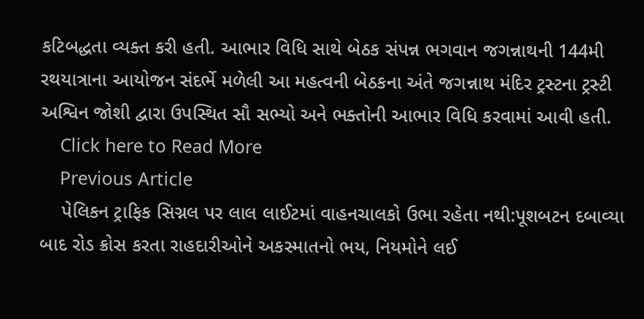કટિબદ્ધતા વ્યક્ત કરી હતી. આભાર વિધિ સાથે બેઠક સંપન્ન ભગવાન જગન્નાથની 144મી રથયાત્રાના આયોજન સંદર્ભે મળેલી આ મહત્વની બેઠકના અંતે જગન્નાથ મંદિર ટ્રસ્ટના ટ્રસ્ટી અશ્વિન જોશી દ્વારા ઉપસ્થિત સૌ સભ્યો અને ભક્તોની આભાર વિધિ કરવામાં આવી હતી.
    Click here to Read More
    Previous Article
    પેલિકન ટ્રાફિક સિગ્નલ પર લાલ લાઈટમાં વાહનચાલકો ઉભા રહેતા નથી:પૂશબટન દબાવ્યા બાદ રોડ ક્રોસ કરતા રાહદારીઓને અકસ્માતનો ભય, નિયમોને લઈ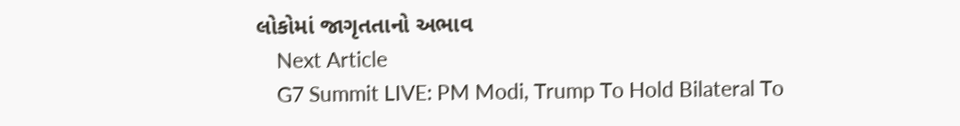લોકોમાં જાગૃતતાનો અભાવ
    Next Article
    G7 Summit LIVE: PM Modi, Trump To Hold Bilateral To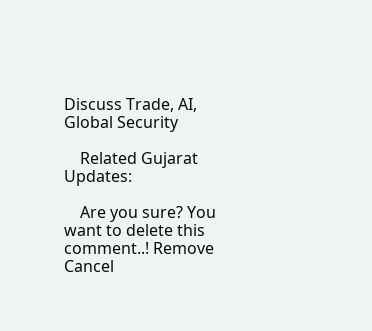Discuss Trade, AI, Global Security

    Related Gujarat Updates:

    Are you sure? You want to delete this comment..! Remove Cancel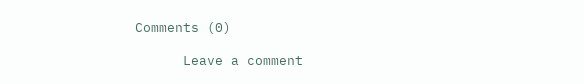Comments (0)

      Leave a comment